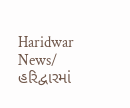Haridwar News/ હરિદ્વારમાં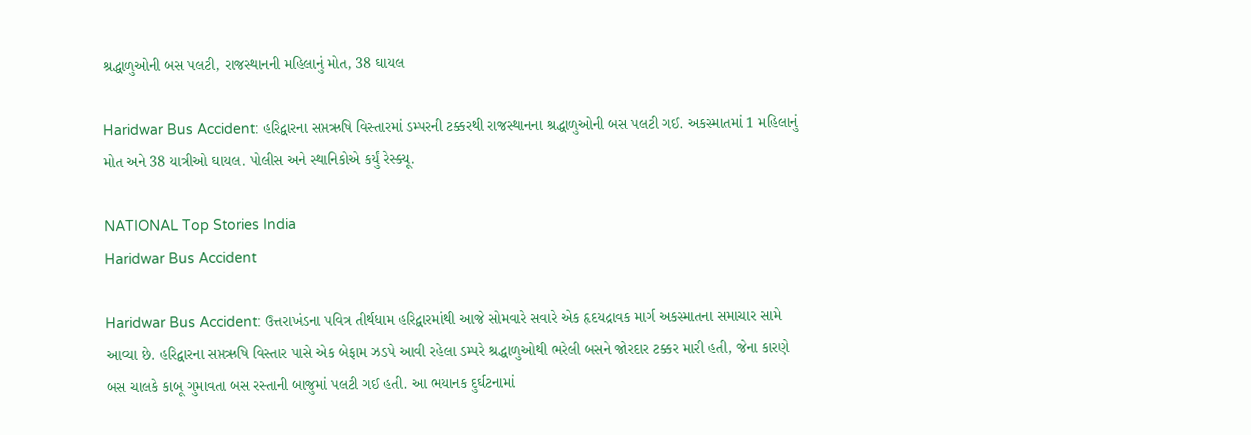શ્રદ્ધાળુઓની બસ પલટી, રાજસ્થાનની મહિલાનું મોત, 38 ઘાયલ

Haridwar Bus Accident: હરિદ્વારના સપ્તઋષિ વિસ્તારમાં ડમ્પરની ટક્કરથી રાજસ્થાનના શ્રદ્ધાળુઓની બસ પલટી ગઈ. અકસ્માતમાં 1 મહિલાનું મોત અને 38 યાત્રીઓ ઘાયલ. પોલીસ અને સ્થાનિકોએ કર્યું રેસ્ક્યૂ.

NATIONAL Top Stories India
Haridwar Bus Accident

Haridwar Bus Accident: ઉત્તરાખંડના પવિત્ર તીર્થધામ હરિદ્વારમાંથી આજે સોમવારે સવારે એક હૃદયદ્રાવક માર્ગ અકસ્માતના સમાચાર સામે આવ્યા છે. હરિદ્વારના સપ્તઋષિ વિસ્તાર પાસે એક બેફામ ઝડપે આવી રહેલા ડમ્પરે શ્રદ્ધાળુઓથી ભરેલી બસને જોરદાર ટક્કર મારી હતી, જેના કારણે બસ ચાલકે કાબૂ ગુમાવતા બસ રસ્તાની બાજુમાં પલટી ગઈ હતી. આ ભયાનક દુર્ઘટનામાં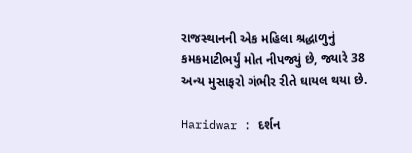રાજસ્થાનની એક મહિલા શ્રદ્ધાળુનું કમકમાટીભર્યું મોત નીપજ્યું છે, જ્યારે 38 અન્ય મુસાફરો ગંભીર રીતે ઘાયલ થયા છે.

Haridwar : દર્શન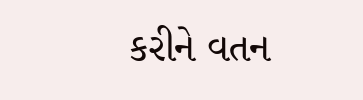કરીને વતન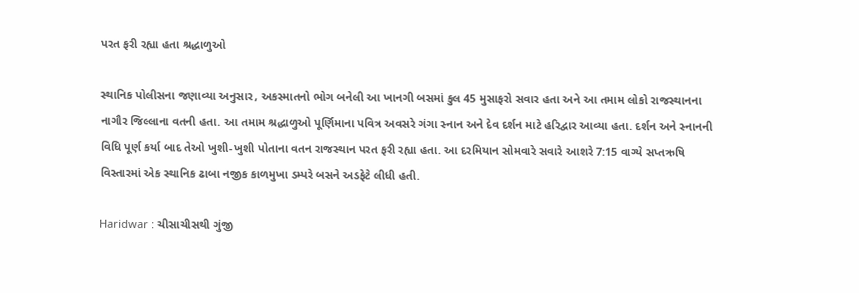પરત ફરી રહ્યા હતા શ્રદ્ધાળુઓ

સ્થાનિક પોલીસના જણાવ્યા અનુસાર, અકસ્માતનો ભોગ બનેલી આ ખાનગી બસમાં કુલ 45 મુસાફરો સવાર હતા અને આ તમામ લોકો રાજસ્થાનના નાગૌર જિલ્લાના વતની હતા. આ તમામ શ્રદ્ધાળુઓ પૂર્ણિમાના પવિત્ર અવસરે ગંગા સ્નાન અને દેવ દર્શન માટે હરિદ્વાર આવ્યા હતા. દર્શન અને સ્નાનની વિધિ પૂર્ણ કર્યા બાદ તેઓ ખુશી-ખુશી પોતાના વતન રાજસ્થાન પરત ફરી રહ્યા હતા. આ દરમિયાન સોમવારે સવારે આશરે 7:15 વાગ્યે સપ્તઋષિ વિસ્તારમાં એક સ્થાનિક ઢાબા નજીક કાળમુખા ડમ્પરે બસને અડફેટે લીધી હતી.

Haridwar : ચીસાચીસથી ગુંજી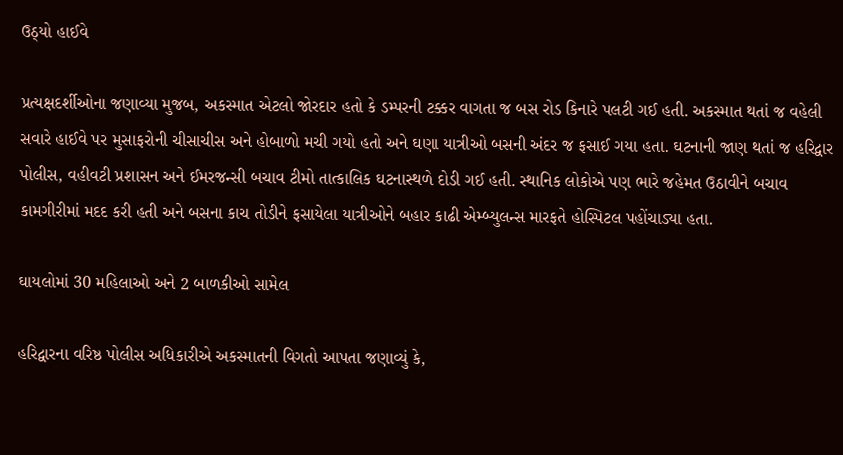ઉઠ્યો હાઈવે

પ્રત્યક્ષદર્શીઓના જણાવ્યા મુજબ, અકસ્માત એટલો જોરદાર હતો કે ડમ્પરની ટક્કર વાગતા જ બસ રોડ કિનારે પલટી ગઈ હતી. અકસ્માત થતાં જ વહેલી સવારે હાઈવે પર મુસાફરોની ચીસાચીસ અને હોબાળો મચી ગયો હતો અને ઘણા યાત્રીઓ બસની અંદર જ ફસાઈ ગયા હતા. ઘટનાની જાણ થતાં જ હરિદ્વાર પોલીસ, વહીવટી પ્રશાસન અને ઈમરજન્સી બચાવ ટીમો તાત્કાલિક ઘટનાસ્થળે દોડી ગઈ હતી. સ્થાનિક લોકોએ પણ ભારે જહેમત ઉઠાવીને બચાવ કામગીરીમાં મદદ કરી હતી અને બસના કાચ તોડીને ફસાયેલા યાત્રીઓને બહાર કાઢી એમ્બ્યુલન્સ મારફતે હોસ્પિટલ પહોંચાડ્યા હતા.

ઘાયલોમાં 30 મહિલાઓ અને 2 બાળકીઓ સામેલ

હરિદ્વારના વરિષ્ઠ પોલીસ અધિકારીએ અકસ્માતની વિગતો આપતા જણાવ્યું કે,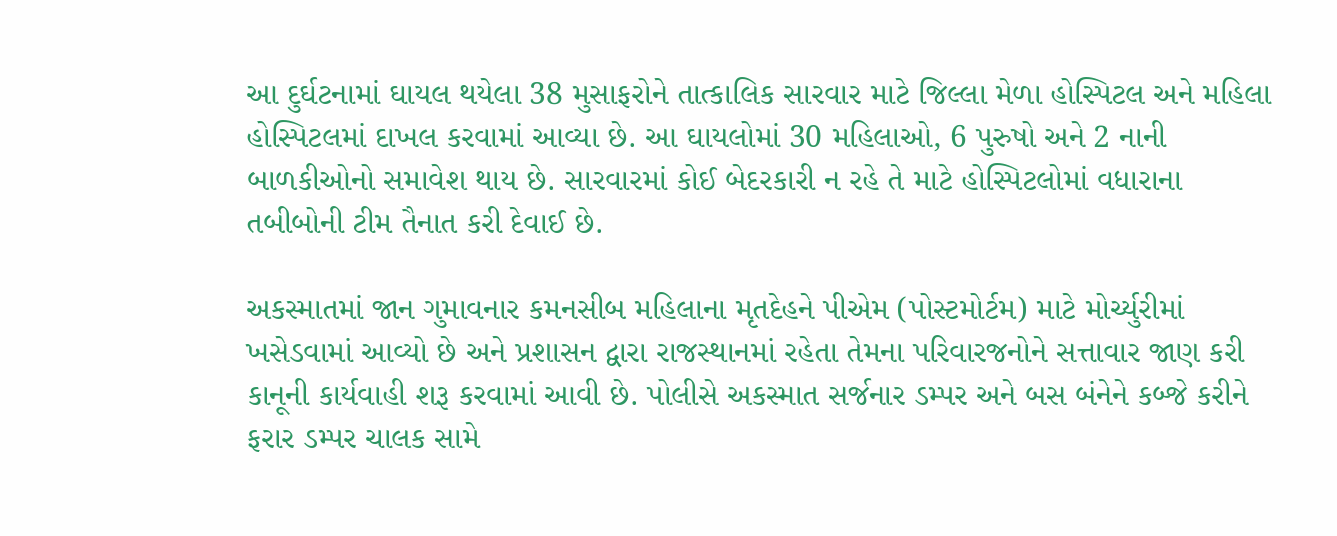આ દુર્ઘટનામાં ઘાયલ થયેલા 38 મુસાફરોને તાત્કાલિક સારવાર માટે જિલ્લા મેળા હોસ્પિટલ અને મહિલા હોસ્પિટલમાં દાખલ કરવામાં આવ્યા છે. આ ઘાયલોમાં 30 મહિલાઓ, 6 પુરુષો અને 2 નાની બાળકીઓનો સમાવેશ થાય છે. સારવારમાં કોઈ બેદરકારી ન રહે તે માટે હોસ્પિટલોમાં વધારાના તબીબોની ટીમ તૈનાત કરી દેવાઈ છે.

અકસ્માતમાં જાન ગુમાવનાર કમનસીબ મહિલાના મૃતદેહને પીએમ (પોસ્ટમોર્ટમ) માટે મોર્ચ્યુરીમાં ખસેડવામાં આવ્યો છે અને પ્રશાસન દ્વારા રાજસ્થાનમાં રહેતા તેમના પરિવારજનોને સત્તાવાર જાણ કરી કાનૂની કાર્યવાહી શરૂ કરવામાં આવી છે. પોલીસે અકસ્માત સર્જનાર ડમ્પર અને બસ બંનેને કબ્જે કરીને ફરાર ડમ્પર ચાલક સામે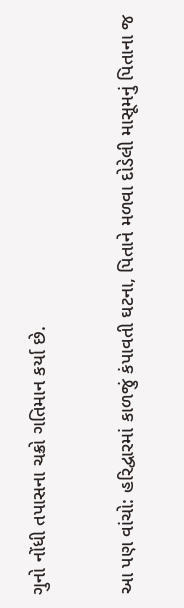ગુનો નોંધી તપાસના ચક્રો ગતિમાન કર્યા છે.


આ પણ વાંચો: હરિદ્વારમાં કાળજું કંપાવતી ઘટના, પિતાને મળવા દોડેલી માસૂમનું પિતાના જ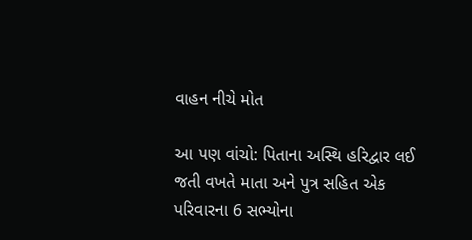વાહન નીચે મોત

આ પણ વાંચો: પિતાના અસ્થિ હરિદ્વાર લઈ જતી વખતે માતા અને પુત્ર સહિત એક પરિવારના 6 સભ્યોના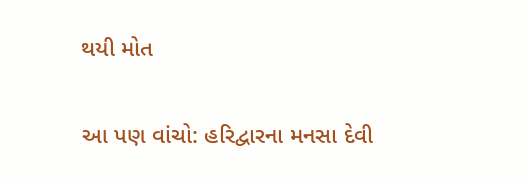થયી મોત

આ પણ વાંચો: હરિદ્વારના મનસા દેવી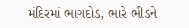મંદિરમાં ભાગદોડ, ભારે ભીડને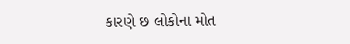કારણે છ લોકોના મોત